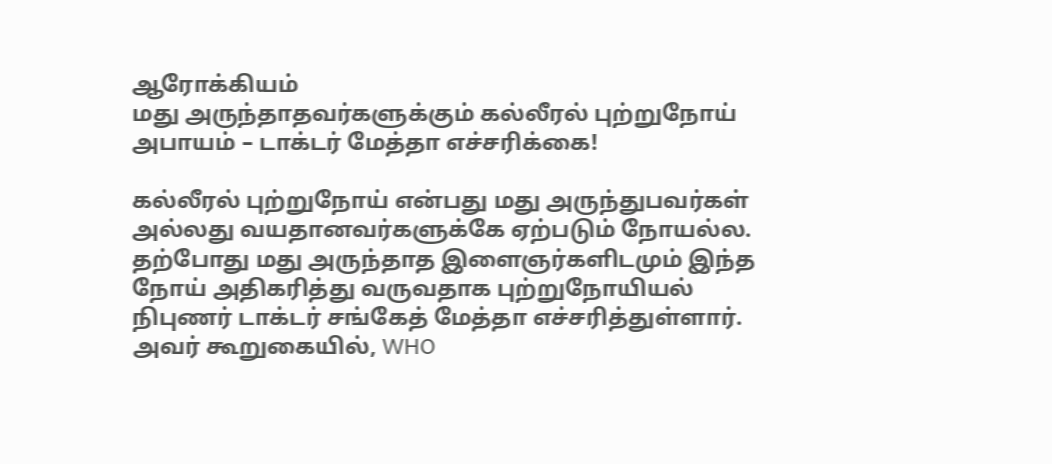ஆரோக்கியம்
மது அருந்தாதவர்களுக்கும் கல்லீரல் புற்றுநோய் அபாயம் – டாக்டர் மேத்தா எச்சரிக்கை!

கல்லீரல் புற்றுநோய் என்பது மது அருந்துபவர்கள் அல்லது வயதானவர்களுக்கே ஏற்படும் நோயல்ல. தற்போது மது அருந்தாத இளைஞர்களிடமும் இந்த நோய் அதிகரித்து வருவதாக புற்றுநோயியல் நிபுணர் டாக்டர் சங்கேத் மேத்தா எச்சரித்துள்ளார்.
அவர் கூறுகையில், WHO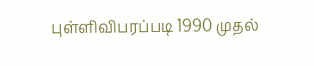புள்ளிவிபரப்படி 1990 முதல்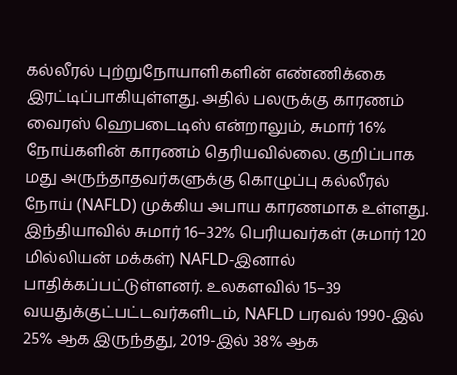கல்லீரல் புற்றுநோயாளிகளின் எண்ணிக்கை இரட்டிப்பாகியுள்ளது. அதில் பலருக்கு காரணம் வைரஸ் ஹெபடைடிஸ் என்றாலும், சுமார் 16% நோய்களின் காரணம் தெரியவில்லை. குறிப்பாக மது அருந்தாதவர்களுக்கு கொழுப்பு கல்லீரல் நோய் (NAFLD) முக்கிய அபாய காரணமாக உள்ளது.
இந்தியாவில் சுமார் 16–32% பெரியவர்கள் (சுமார் 120 மில்லியன் மக்கள்) NAFLD-இனால் பாதிக்கப்பட்டுள்ளனர். உலகளவில் 15–39 வயதுக்குட்பட்டவர்களிடம், NAFLD பரவல் 1990-இல் 25% ஆக இருந்தது, 2019-இல் 38% ஆக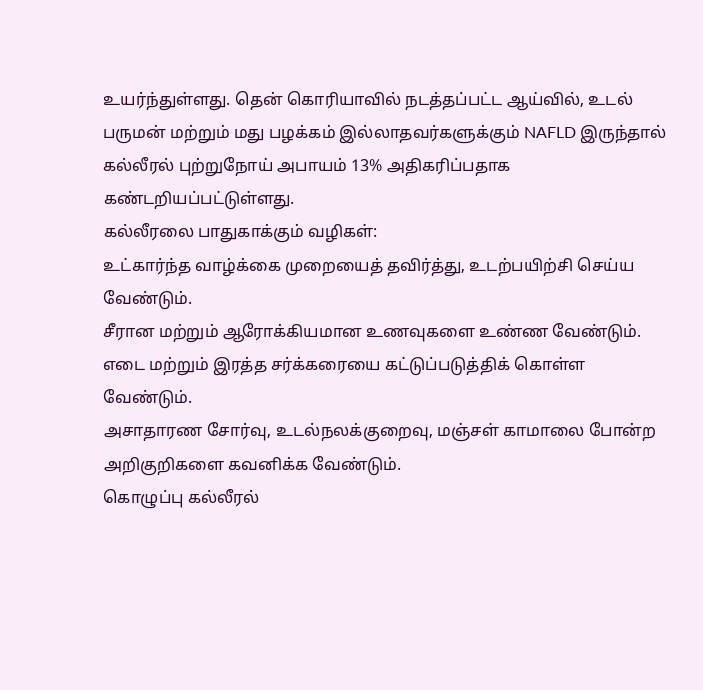உயர்ந்துள்ளது. தென் கொரியாவில் நடத்தப்பட்ட ஆய்வில், உடல் பருமன் மற்றும் மது பழக்கம் இல்லாதவர்களுக்கும் NAFLD இருந்தால் கல்லீரல் புற்றுநோய் அபாயம் 13% அதிகரிப்பதாக கண்டறியப்பட்டுள்ளது.
கல்லீரலை பாதுகாக்கும் வழிகள்:
உட்கார்ந்த வாழ்க்கை முறையைத் தவிர்த்து, உடற்பயிற்சி செய்ய வேண்டும்.
சீரான மற்றும் ஆரோக்கியமான உணவுகளை உண்ண வேண்டும்.
எடை மற்றும் இரத்த சர்க்கரையை கட்டுப்படுத்திக் கொள்ள வேண்டும்.
அசாதாரண சோர்வு, உடல்நலக்குறைவு, மஞ்சள் காமாலை போன்ற அறிகுறிகளை கவனிக்க வேண்டும்.
கொழுப்பு கல்லீரல்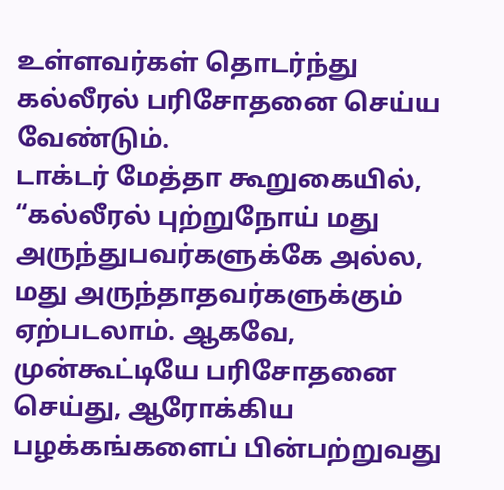உள்ளவர்கள் தொடர்ந்து கல்லீரல் பரிசோதனை செய்ய வேண்டும்.
டாக்டர் மேத்தா கூறுகையில், “கல்லீரல் புற்றுநோய் மது அருந்துபவர்களுக்கே அல்ல, மது அருந்தாதவர்களுக்கும் ஏற்படலாம். ஆகவே, முன்கூட்டியே பரிசோதனை செய்து, ஆரோக்கிய பழக்கங்களைப் பின்பற்றுவது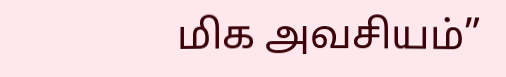மிக அவசியம்”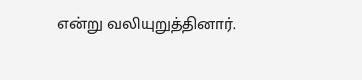என்று வலியுறுத்தினார்.